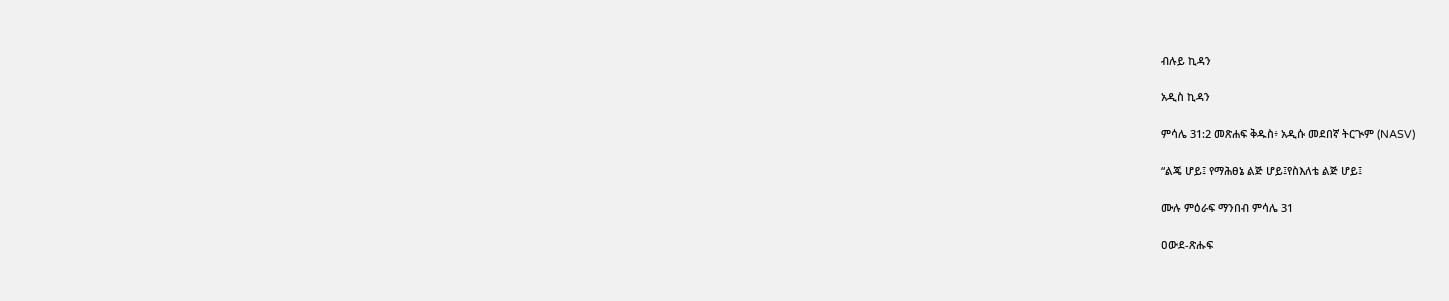ብሉይ ኪዳን

አዲስ ኪዳን

ምሳሌ 31:2 መጽሐፍ ቅዱስ፥ አዲሱ መደበኛ ትርጒም (NASV)

“ልጄ ሆይ፤ የማሕፀኔ ልጅ ሆይ፤የስእለቴ ልጅ ሆይ፤

ሙሉ ምዕራፍ ማንበብ ምሳሌ 31

ዐውደ-ጽሑፍ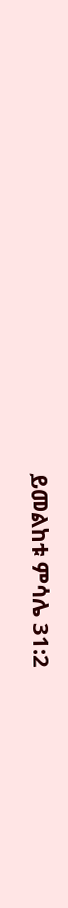ይመልከቱ ምሳሌ 31:2